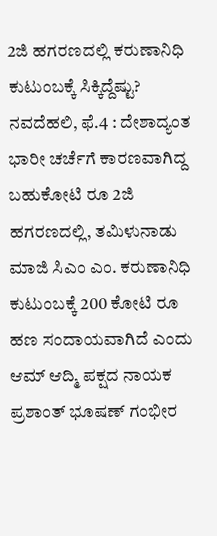2ಜಿ ಹಗರಣದಲ್ಲಿ ಕರುಣಾನಿಧಿ ಕುಟುಂಬಕ್ಕೆ ಸಿಕ್ಕಿದ್ದೆಷ್ಟು?
ನವದೆಹಲಿ, ಫೆ.4 : ದೇಶಾದ್ಯಂತ ಭಾರೀ ಚರ್ಚೆಗೆ ಕಾರಣವಾಗಿದ್ದ ಬಹುಕೋಟಿ ರೂ 2ಜಿ ಹಗರಣದಲ್ಲಿ, ತಮಿಳುನಾಡು ಮಾಜಿ ಸಿಎಂ ಎಂ. ಕರುಣಾನಿಧಿ ಕುಟುಂಬಕ್ಕೆ 200 ಕೋಟಿ ರೂ ಹಣ ಸಂದಾಯವಾಗಿದೆ ಎಂದು ಆಮ್ ಆದ್ಮಿ ಪಕ್ಷದ ನಾಯಕ ಪ್ರಶಾಂತ್ ಭೂಷಣ್ ಗಂಭೀರ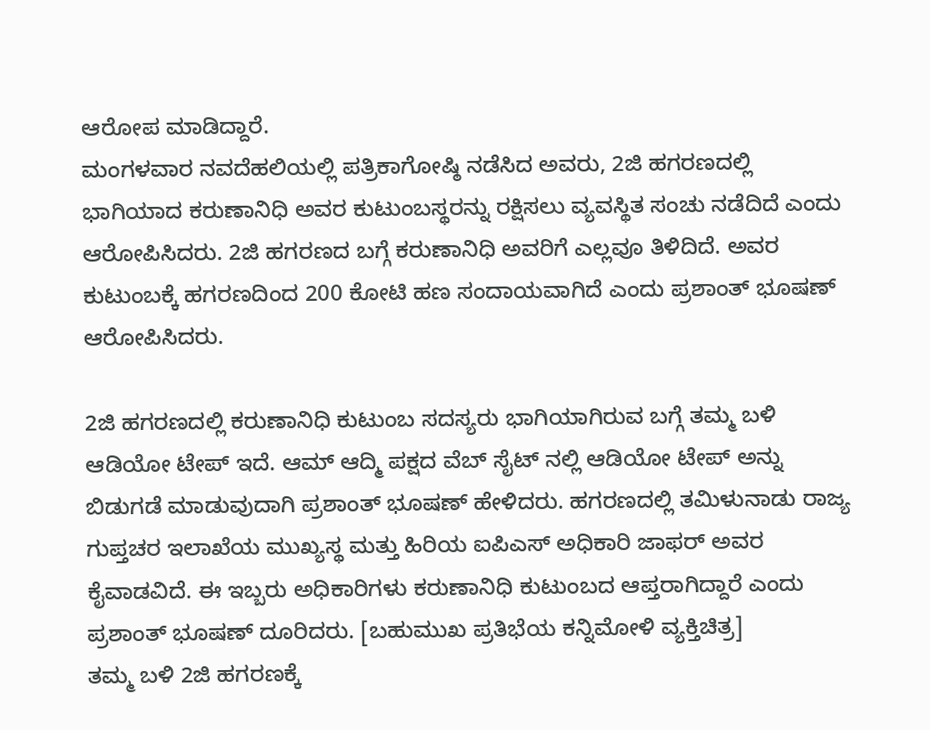ಆರೋಪ ಮಾಡಿದ್ದಾರೆ.
ಮಂಗಳವಾರ ನವದೆಹಲಿಯಲ್ಲಿ ಪತ್ರಿಕಾಗೋಷ್ಠಿ ನಡೆಸಿದ ಅವರು, 2ಜಿ ಹಗರಣದಲ್ಲಿ ಭಾಗಿಯಾದ ಕರುಣಾನಿಧಿ ಅವರ ಕುಟುಂಬಸ್ಥರನ್ನು ರಕ್ಷಿಸಲು ವ್ಯವಸ್ಥಿತ ಸಂಚು ನಡೆದಿದೆ ಎಂದು ಆರೋಪಿಸಿದರು. 2ಜಿ ಹಗರಣದ ಬಗ್ಗೆ ಕರುಣಾನಿಧಿ ಅವರಿಗೆ ಎಲ್ಲವೂ ತಿಳಿದಿದೆ. ಅವರ ಕುಟುಂಬಕ್ಕೆ ಹಗರಣದಿಂದ 200 ಕೋಟಿ ಹಣ ಸಂದಾಯವಾಗಿದೆ ಎಂದು ಪ್ರಶಾಂತ್ ಭೂಷಣ್ ಆರೋಪಿಸಿದರು.

2ಜಿ ಹಗರಣದಲ್ಲಿ ಕರುಣಾನಿಧಿ ಕುಟುಂಬ ಸದಸ್ಯರು ಭಾಗಿಯಾಗಿರುವ ಬಗ್ಗೆ ತಮ್ಮ ಬಳಿ ಆಡಿಯೋ ಟೇಪ್ ಇದೆ. ಆಮ್ ಆದ್ಮಿ ಪಕ್ಷದ ವೆಬ್ ಸೈಟ್ ನಲ್ಲಿ ಆಡಿಯೋ ಟೇಪ್ ಅನ್ನು ಬಿಡುಗಡೆ ಮಾಡುವುದಾಗಿ ಪ್ರಶಾಂತ್ ಭೂಷಣ್ ಹೇಳಿದರು. ಹಗರಣದಲ್ಲಿ ತಮಿಳುನಾಡು ರಾಜ್ಯ ಗುಪ್ತಚರ ಇಲಾಖೆಯ ಮುಖ್ಯಸ್ಥ ಮತ್ತು ಹಿರಿಯ ಐಪಿಎಸ್ ಅಧಿಕಾರಿ ಜಾಫರ್ ಅವರ ಕೈವಾಡವಿದೆ. ಈ ಇಬ್ಬರು ಅಧಿಕಾರಿಗಳು ಕರುಣಾನಿಧಿ ಕುಟುಂಬದ ಆಪ್ತರಾಗಿದ್ದಾರೆ ಎಂದು ಪ್ರಶಾಂತ್ ಭೂಷಣ್ ದೂರಿದರು. [ಬಹುಮುಖ ಪ್ರತಿಭೆಯ ಕನ್ನಿಮೋಳಿ ವ್ಯಕ್ತಿಚಿತ್ರ]
ತಮ್ಮ ಬಳಿ 2ಜಿ ಹಗರಣಕ್ಕೆ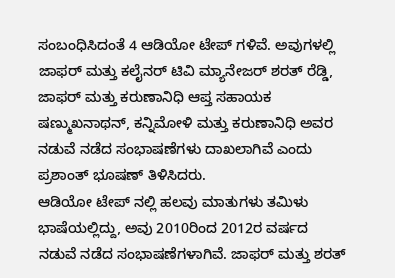ಸಂಬಂಧಿಸಿದಂತೆ 4 ಆಡಿಯೋ ಟೇಪ್ ಗಳಿವೆ. ಅವುಗಳಲ್ಲಿ ಜಾಫರ್ ಮತ್ತು ಕಲೈನರ್ ಟಿವಿ ಮ್ಯಾನೇಜರ್ ಶರತ್ ರೆಡ್ಡಿ, ಜಾಫರ್ ಮತ್ತು ಕರುಣಾನಿಧಿ ಆಪ್ತ ಸಹಾಯಕ ಷಣ್ಮುಖನಾಥನ್, ಕನ್ನಿಮೋಳಿ ಮತ್ತು ಕರುಣಾನಿಧಿ ಅವರ ನಡುವೆ ನಡೆದ ಸಂಭಾಷಣೆಗಳು ದಾಖಲಾಗಿವೆ ಎಂದು ಪ್ರಶಾಂತ್ ಭೂಷಣ್ ತಿಳಿಸಿದರು.
ಆಡಿಯೋ ಟೇಪ್ ನಲ್ಲಿ ಹಲವು ಮಾತುಗಳು ತಮಿಳು ಭಾಷೆಯಲ್ಲಿದ್ದು, ಅವು 2010ರಿಂದ 2012ರ ವರ್ಷದ ನಡುವೆ ನಡೆದ ಸಂಭಾಷಣೆಗಳಾಗಿವೆ. ಜಾಫರ್ ಮತ್ತು ಶರತ್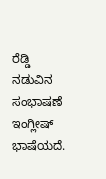ರೆಡ್ಡಿ ನಡುವಿನ ಸಂಭಾಷಣೆ ಇಂಗ್ಲೀಷ್ ಭಾಷೆಯದೆ.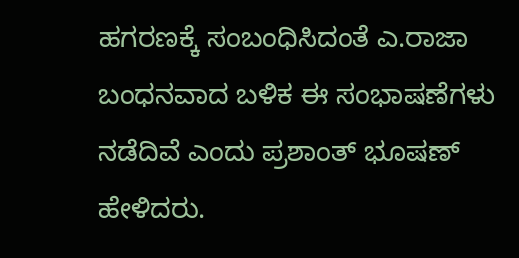ಹಗರಣಕ್ಕೆ ಸಂಬಂಧಿಸಿದಂತೆ ಎ.ರಾಜಾ ಬಂಧನವಾದ ಬಳಿಕ ಈ ಸಂಭಾಷಣೆಗಳು ನಡೆದಿವೆ ಎಂದು ಪ್ರಶಾಂತ್ ಭೂಷಣ್ ಹೇಳಿದರು.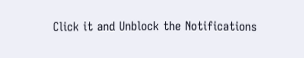Click it and Unblock the Notifications